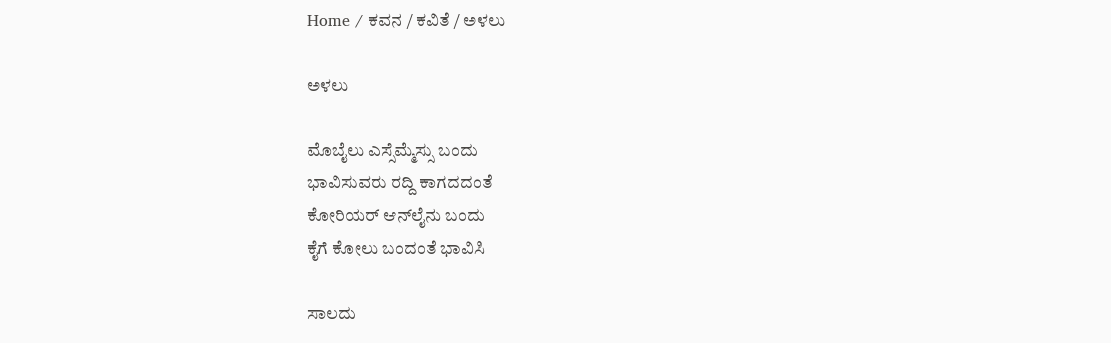Home / ಕವನ / ಕವಿತೆ / ಅಳಲು

ಅಳಲು

ಮೊಬೈಲು ಎಸ್ಸೆಮ್ಮೆಸ್ಸು ಬಂದು
ಭಾವಿಸುವರು ರದ್ದಿ ಕಾಗದದಂತೆ
ಕೋರಿಯರ್ ಆನ್‌ಲೈನು ಬಂದು
ಕೈಗೆ ಕೋಲು ಬಂದಂತೆ ಭಾವಿಸಿ

ಸಾಲದು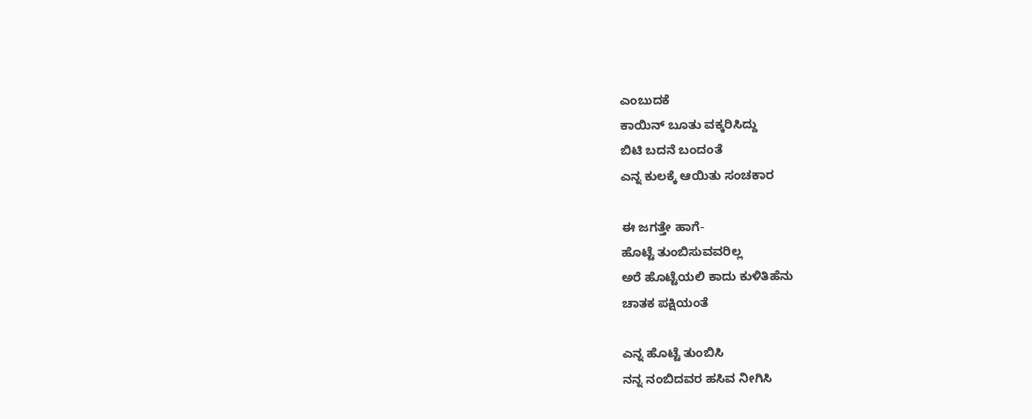ಎಂಬುದಕೆ
ಕಾಯಿನ್ ಬೂತು ವಕ್ಕರಿಸಿದ್ದು
ಬಿಟಿ ಬದನೆ ಬಂದಂತೆ
ಎನ್ನ ಕುಲಕ್ಕೆ ಆಯಿತು ಸಂಚಕಾರ

ಈ ಜಗತ್ತೇ ಹಾಗೆ-
ಹೊಟ್ಟೆ ತುಂಬಿಸುವವರಿಲ್ಲ
ಅರೆ ಹೊಟ್ಟೆಯಲಿ ಕಾದು ಕುಳಿತಿಹೆನು
ಚಾತಕ ಪಕ್ಷಿಯಂತೆ

ಎನ್ನ ಹೊಟ್ಟೆ ತುಂಬಿಸಿ
ನನ್ನ ನಂಬಿದವರ ಹಸಿವ ನೀಗಿಸಿ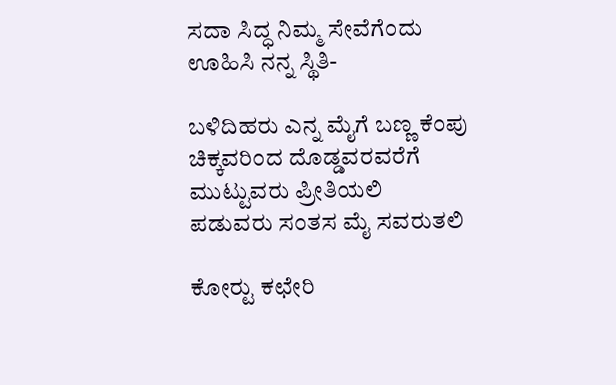ಸದಾ ಸಿದ್ಧ ನಿಮ್ಮ ಸೇವೆಗೆಂದು
ಊಹಿಸಿ ನನ್ನ ಸ್ಥಿತಿ-

ಬಳಿದಿಹರು ಎನ್ನ ಮೈಗೆ ಬಣ್ಣ ಕೆಂಪು
ಚಿಕ್ಕವರಿಂದ ದೊಡ್ಡವರವರೆಗೆ
ಮುಟ್ಟುವರು ಪ್ರೀತಿಯಲಿ
ಪಡುವರು ಸಂತಸ ಮೈ ಸವರುತಲಿ

ಕೋರ್‍ಟು ಕಛೇರಿ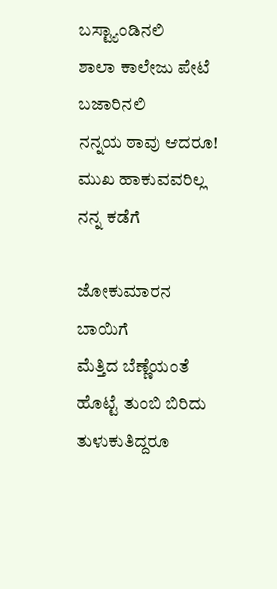ಬಸ್ಟ್ಯಾಂಡಿನಲಿ
ಶಾಲಾ ಕಾಲೇಜು ಪೇಟೆ ಬಜಾರಿನಲಿ
ನನ್ನಯ ಠಾವು ಆದರೂ!
ಮುಖ ಹಾಕುವವರಿಲ್ಲ ನನ್ನ ಕಡೆಗೆ

ಜೋಕುಮಾರನ ಬಾಯಿಗೆ
ಮೆತ್ತಿದ ಬೆಣ್ಣೆಯಂತೆ
ಹೊಟ್ಟೆ ತುಂಬಿ ಬಿರಿದು ತುಳುಕುತಿದ್ದರೂ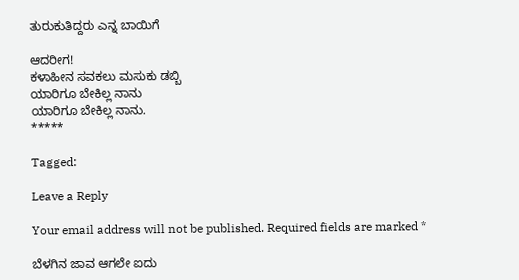ತುರುಕುತಿದ್ದರು ಎನ್ನ ಬಾಯಿಗೆ

ಆದರೀಗ!
ಕಳಾಹೀನ ಸವಕಲು ಮಸುಕು ಡಬ್ಬಿ
ಯಾರಿಗೂ ಬೇಕಿಲ್ಲ ನಾನು
ಯಾರಿಗೂ ಬೇಕಿಲ್ಲ ನಾನು.
*****

Tagged:

Leave a Reply

Your email address will not be published. Required fields are marked *

ಬೆಳಗಿನ ಜಾವ ಆಗಲೇ ಐದು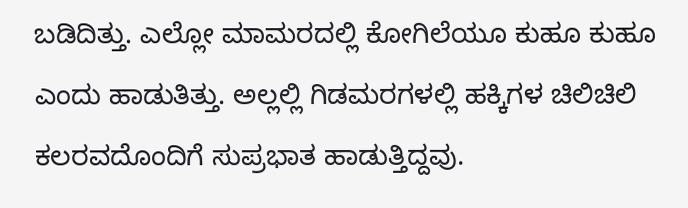ಬಡಿದಿತ್ತು. ಎಲ್ಲೋ ಮಾಮರದಲ್ಲಿ ಕೋಗಿಲೆಯೂ ಕುಹೂ ಕುಹೂ ಎಂದು ಹಾಡುತಿತ್ತು. ಅಲ್ಲಲ್ಲಿ ಗಿಡಮರಗಳಲ್ಲಿ ಹಕ್ಕಿಗಳ ಚಿಲಿಚಿಲಿ ಕಲರವದೊಂದಿಗೆ ಸುಪ್ರಭಾತ ಹಾಡುತ್ತಿದ್ದವು.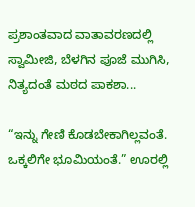ಪ್ರಶಾಂತವಾದ ವಾತಾವರಣದಲ್ಲಿ ಸ್ವಾಮೀಜಿ, ಬೆಳಗಿನ ಪೂಜೆ ಮುಗಿಸಿ, ನಿತ್ಯದಂತೆ ಮಠದ ಪಾಕಶಾ...

“ಇನ್ನು ಗೇಣಿ ಕೊಡಬೇಕಾಗಿಲ್ಲವಂತೆ. ಒಕ್ಕಲಿಗೇ ಭೂಮಿಯಂತೆ.” ಊರಲ್ಲಿ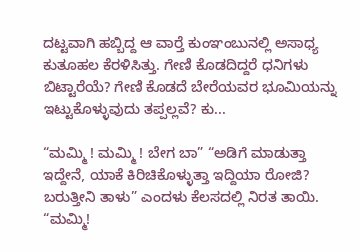ದಟ್ಟವಾಗಿ ಹಬ್ಬಿದ್ದ ಆ ವಾರ್‍ತೆ ಕುಂಞಂಬುನಲ್ಲಿ ಅಸಾಧ್ಯ ಕುತೂಹಲ ಕೆರಳಿಸಿತ್ತು. ಗೇಣಿ ಕೊಡದಿದ್ದರೆ ಧನಿಗಳು ಬಿಟ್ಟಾರೆಯೆ? ಗೇಣಿ ಕೊಡದೆ ಬೇರೆಯವರ ಭೂಮಿಯನ್ನು ಇಟ್ಟುಕೊಳ್ಳುವುದು ತಪ್ಪಲ್ಲವೆ? ಕು...

“ಮಮ್ಮಿ ! ಮಮ್ಮಿ ! ಬೇಗ ಬಾ” “ಅಡಿಗೆ ಮಾಡುತ್ತಾ ಇದ್ದೇನೆ, ಯಾಕೆ ಕಿರಿಚಿಕೊಳ್ಳುತ್ತಾ ಇದ್ದಿಯಾ ರೋಜಿ? ಬರುತ್ತೀನಿ ತಾಳು” ಎಂದಳು ಕೆಲಸದಲ್ಲಿ ನಿರತ ತಾಯಿ. “ಮಮ್ಮಿ!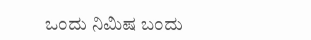ಒಂದು ನಿಮಿಷ ಬಂದು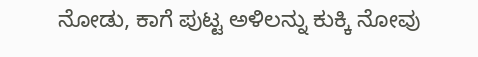ನೋಡು, ಕಾಗೆ ಪುಟ್ಟ ಅಳಿಲನ್ನು ಕುಕ್ಕಿ ನೋವು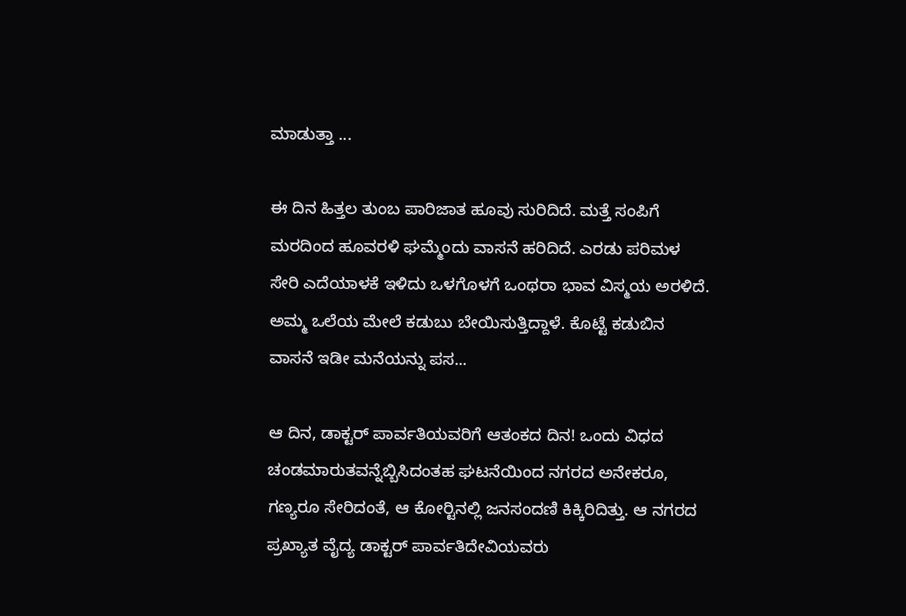ಮಾಡುತ್ತಾ ...

ಈ ದಿನ ಹಿತ್ತಲ ತುಂಬ ಪಾರಿಜಾತ ಹೂವು ಸುರಿದಿದೆ. ಮತ್ತೆ ಸಂಪಿಗೆ ಮರದಿಂದ ಹೂವರಳಿ ಘಮ್ಮೆಂದು ವಾಸನೆ ಹರಿದಿದೆ. ಎರಡು ಪರಿಮಳ ಸೇರಿ ಎದೆಯಾಳಕೆ ಇಳಿದು ಒಳಗೊಳಗೆ ಒಂಥರಾ ಭಾವ ವಿಸ್ಮಯ ಅರಳಿದೆ. ಅಮ್ಮ ಒಲೆಯ ಮೇಲೆ ಕಡುಬು ಬೇಯಿಸುತ್ತಿದ್ದಾಳೆ. ಕೊಟ್ಟೆ ಕಡುಬಿನ ವಾಸನೆ ಇಡೀ ಮನೆಯನ್ನು ಪಸ...

ಆ ದಿನ, ಡಾಕ್ಟರ್ ಪಾರ್ವತಿಯವರಿಗೆ ಆತಂಕದ ದಿನ! ಒಂದು ವಿಧದ ಚಂಡಮಾರುತವನ್ನೆಬ್ಬಿಸಿದಂತಹ ಘಟನೆಯಿಂದ ನಗರದ ಅನೇಕರೂ, ಗಣ್ಯರೂ ಸೇರಿದಂತೆ, ಆ ಕೋರ್‍ಟಿನಲ್ಲಿ ಜನಸಂದಣಿ ಕಿಕ್ಕಿರಿದಿತ್ತು. ಆ ನಗರದ ಪ್ರಖ್ಯಾತ ವೈದ್ಯ ಡಾಕ್ಟರ್ ಪಾರ್ವತಿದೇವಿಯವರು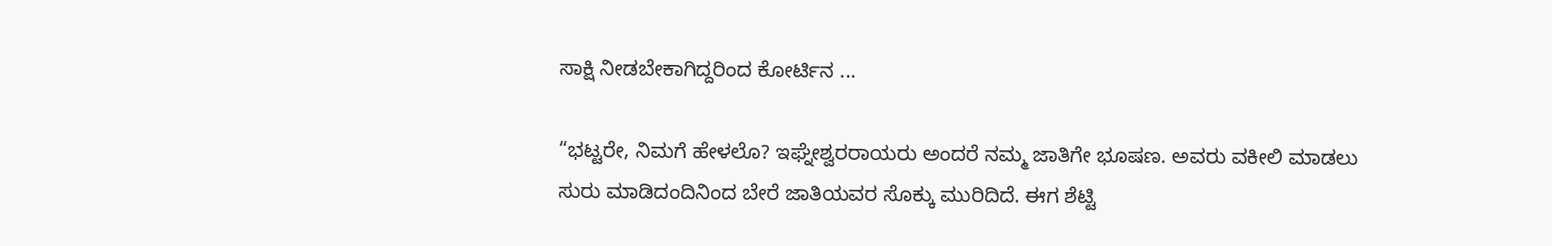ಸಾಕ್ಷಿ ನೀಡಬೇಕಾಗಿದ್ದರಿಂದ ಕೋರ್ಟಿನ ...

“ಭಟ್ಟರೇ, ನಿಮಗೆ ಹೇಳಲೊ? ಇಘ್ನೇಶ್ವರರಾಯರು ಅಂದರೆ ನಮ್ಮ ಜಾತಿಗೇ ಭೂಷಣ. ಅವರು ವಕೀಲಿ ಮಾಡಲು ಸುರು ಮಾಡಿದಂದಿನಿಂದ ಬೇರೆ ಜಾತಿಯವರ ಸೊಕ್ಕು ಮುರಿದಿದೆ. ಈಗ ಶೆಟ್ಟಿ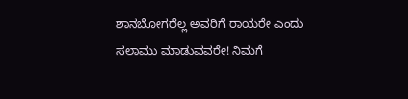ಶಾನಬೋಗರೆಲ್ಲ ಅವರಿಗೆ ರಾಯರೇ ಎಂದು ಸಲಾಮು ಮಾಡುವವರೇ! ನಿಮಗೆ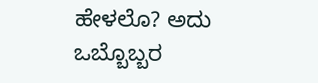ಹೇಳಲೊ? ಅದು ಒಬ್ಬೊಬ್ಬರ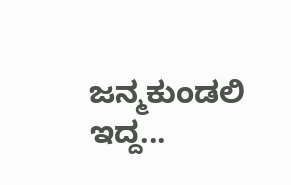ಜನ್ಮಕುಂಡಲಿ ಇದ್ದ...